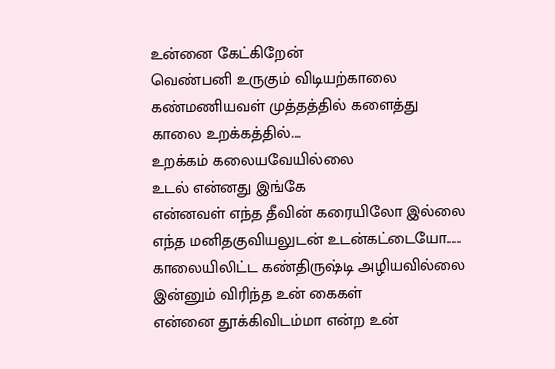உன்னை கேட்கிறேன்
வெண்பனி உருகும் விடியற்காலை
கண்மணியவள் முத்தத்தில் களைத்து
காலை உறக்கத்தில்....
உறக்கம் கலையவேயில்லை
உடல் என்னது இங்கே
என்னவள் எந்த தீவின் கரையிலோ இல்லை
எந்த மனிதகுவியலுடன் உடன்கட்டையோ......
காலையிலிட்ட கண்திருஷ்டி அழியவில்லை
இன்னும் விரிந்த உன் கைகள்
என்னை தூக்கிவிடம்மா என்ற உன்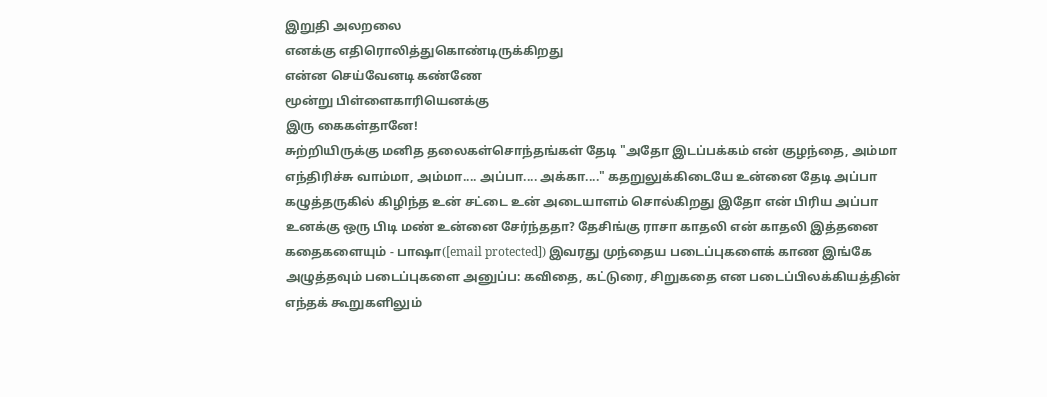இறுதி அலறலை
எனக்கு எதிரொலித்துகொண்டிருக்கிறது
என்ன செய்வேனடி கண்ணே
மூன்று பிள்ளைகாரியெனக்கு
இரு கைகள்தானே!
சுற்றியிருக்கு மனித தலைகள்சொந்தங்கள் தேடி "அதோ இடப்பக்கம் என் குழந்தை, அம்மா எந்திரிச்சு வாம்மா, அம்மா.... அப்பா.... அக்கா...." கதறுலுக்கிடையே உன்னை தேடி அப்பா கழுத்தருகில் கிழிந்த உன் சட்டை உன் அடையாளம் சொல்கிறது இதோ என் பிரிய அப்பா உனக்கு ஒரு பிடி மண் உன்னை சேர்ந்ததா? தேசிங்கு ராசா காதலி என் காதலி இத்தனை கதைகளையும் - பாஷா([email protected]) இவரது முந்தைய படைப்புகளைக் காண இங்கே அழுத்தவும் படைப்புகளை அனுப்ப: கவிதை, கட்டுரை, சிறுகதை என படைப்பிலக்கியத்தின் எந்தக் கூறுகளிலும்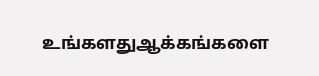உங்களதுஆக்கங்களை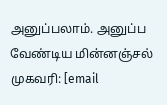அனுப்பலாம். அனுப்ப வேண்டிய மின்னஞ்சல் முகவரி: [email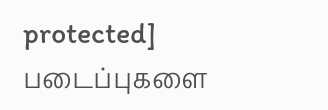protected] படைப்புகளை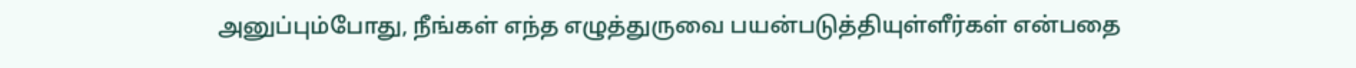அனுப்பும்போது, நீங்கள் எந்த எழுத்துருவை பயன்படுத்தியுள்ளீர்கள் என்பதை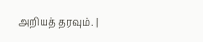அறியத் தரவும். |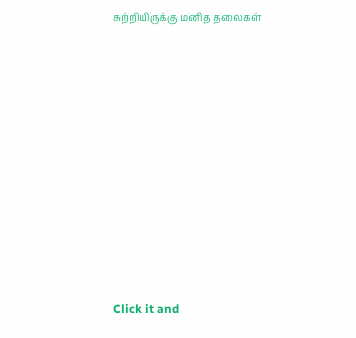சுற்றியிருக்கு மனித தலைகள்











Click it and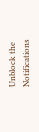Unblock the Notifications